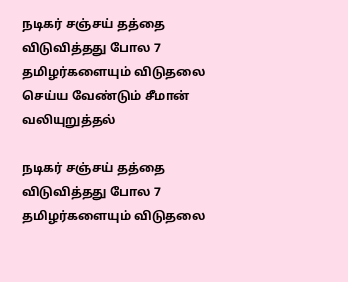நடிகர் சஞ்சய் தத்தை விடுவித்தது போல 7 தமிழர்களையும் விடுதலை செய்ய வேண்டும் சீமான் வலியுறுத்தல்

நடிகர் சஞ்சய் தத்தை விடுவித்தது போல 7 தமிழர்களையும் விடுதலை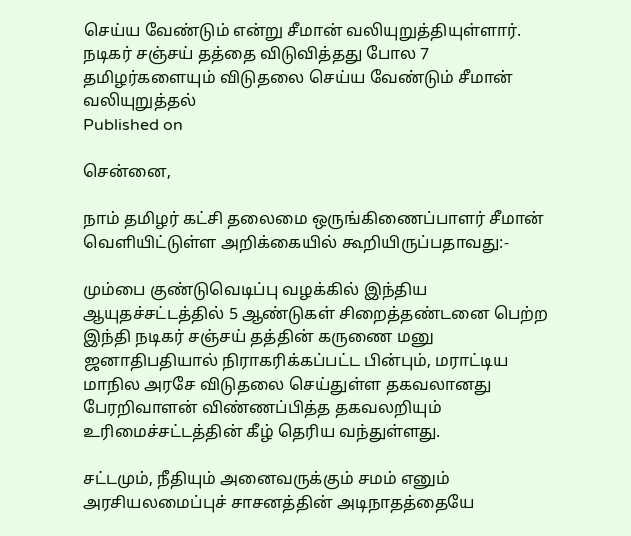செய்ய வேண்டும் என்று சீமான் வலியுறுத்தியுள்ளார்.
நடிகர் சஞ்சய் தத்தை விடுவித்தது போல 7 தமிழர்களையும் விடுதலை செய்ய வேண்டும் சீமான் வலியுறுத்தல்
Published on

சென்னை,

நாம் தமிழர் கட்சி தலைமை ஒருங்கிணைப்பாளர் சீமான் வெளியிட்டுள்ள அறிக்கையில் கூறியிருப்பதாவது:-

மும்பை குண்டுவெடிப்பு வழக்கில் இந்திய ஆயுதச்சட்டத்தில் 5 ஆண்டுகள் சிறைத்தண்டனை பெற்ற இந்தி நடிகர் சஞ்சய் தத்தின் கருணை மனு ஜனாதிபதியால் நிராகரிக்கப்பட்ட பின்பும், மராட்டிய மாநில அரசே விடுதலை செய்துள்ள தகவலானது பேரறிவாளன் விண்ணப்பித்த தகவலறியும் உரிமைச்சட்டத்தின் கீழ் தெரிய வந்துள்ளது.

சட்டமும், நீதியும் அனைவருக்கும் சமம் எனும் அரசியலமைப்புச் சாசனத்தின் அடிநாதத்தையே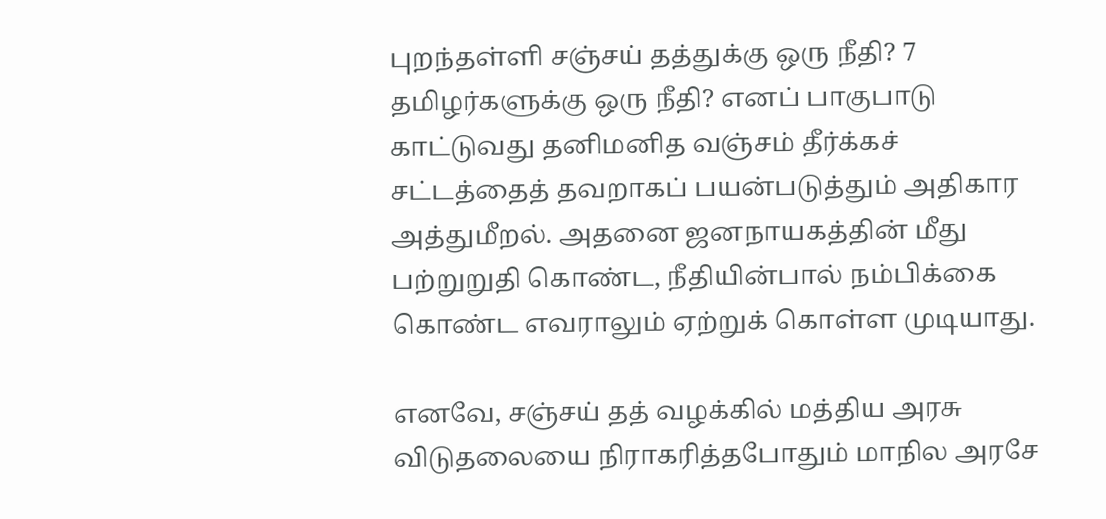புறந்தள்ளி சஞ்சய் தத்துக்கு ஒரு நீதி? 7 தமிழர்களுக்கு ஒரு நீதி? எனப் பாகுபாடு காட்டுவது தனிமனித வஞ்சம் தீர்க்கச் சட்டத்தைத் தவறாகப் பயன்படுத்தும் அதிகார அத்துமீறல். அதனை ஜனநாயகத்தின் மீது பற்றுறுதி கொண்ட, நீதியின்பால் நம்பிக்கை கொண்ட எவராலும் ஏற்றுக் கொள்ள முடியாது.

எனவே, சஞ்சய் தத் வழக்கில் மத்திய அரசு விடுதலையை நிராகரித்தபோதும் மாநில அரசே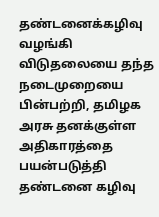தண்டனைக்கழிவு வழங்கி விடுதலையை தந்த நடைமுறையை பின்பற்றி, தமிழக அரசு தனக்குள்ள அதிகாரத்தை பயன்படுத்தி தண்டனை கழிவு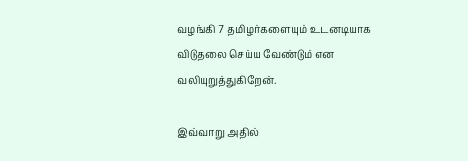வழங்கி 7 தமிழர்களையும் உடனடியாக விடுதலை செய்ய வேண்டும் என வலியுறுத்துகிறேன்.

இவ்வாறு அதில்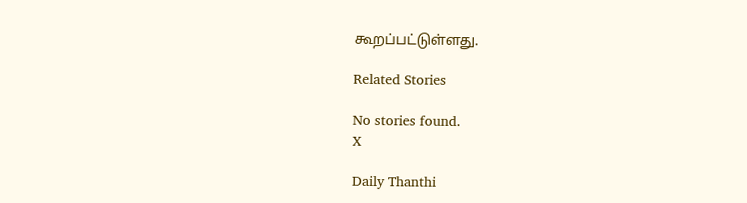கூறப்பட்டுள்ளது.

Related Stories

No stories found.
X

Daily Thanthi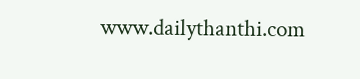www.dailythanthi.com